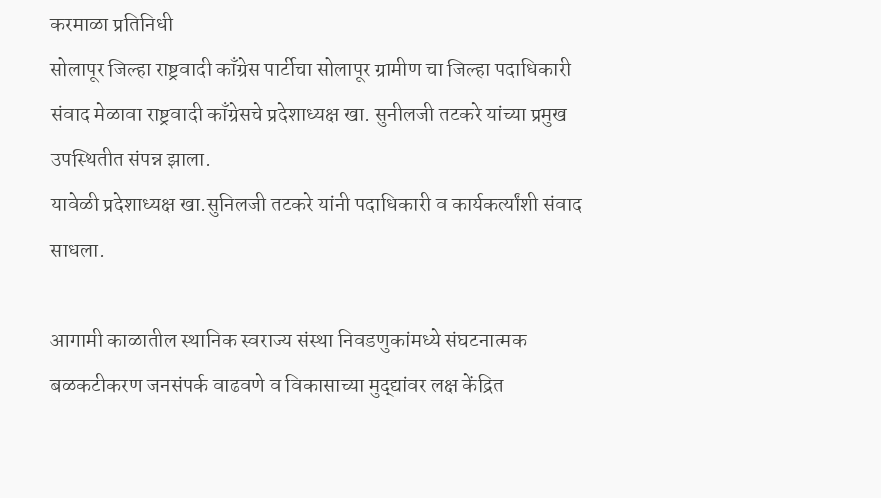करमाळा प्रतिनिधी
सोलापूर जिल्हा राष्ट्रवादी काँग्रेस पार्टीचा सोलापूर ग्रामीण चा जिल्हा पदाधिकारी संवाद मेळावा राष्ट्रवादी काँग्रेसचे प्रदेशाध्यक्ष खा. सुनीलजी तटकरे यांच्या प्रमुख उपस्थितीत संपन्न झाला.
यावेळी प्रदेशाध्यक्ष खा.सुनिलजी तटकरे यांनी पदाधिकारी व कार्यकर्त्यांशी संवाद साधला.

आगामी काळातील स्थानिक स्वराज्य संस्था निवडणुकांमध्ये संघटनात्मक बळकटीकरण जनसंपर्क वाढवणे व विकासाच्या मुद्द्यांवर लक्ष केंद्रित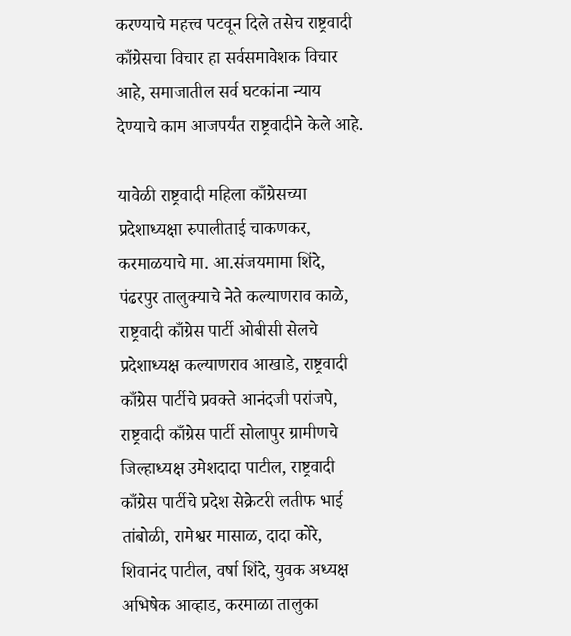करण्याचे महत्त्व पटवून दिले तसेच राष्ट्रवादी काँग्रेसचा विचार हा सर्वसमावेशक विचार आहे, समाजातील सर्व घटकांना न्याय देण्याचे काम आजपर्यंत राष्ट्रवादीने केले आहे.

यावेळी राष्ट्रवादी महिला काँग्रेसच्या प्रदेशाध्यक्षा रुपालीताई चाकणकर, करमाळयाचे मा. आ.संजयमामा शिंदे, पंढरपुर तालुक्याचे नेते कल्याणराव काळे, राष्ट्रवादी काँग्रेस पार्टी ओबीसी सेलचे प्रदेशाध्यक्ष कल्याणराव आखाडे, राष्ट्रवादी काँग्रेस पार्टीचे प्रवक्ते आनंदजी परांजपे, राष्ट्रवादी काँग्रेस पार्टी सोलापुर ग्रामीणचे जिल्हाध्यक्ष उमेशदादा पाटील, राष्ट्रवादी काँग्रेस पार्टीचे प्रदेश सेक्रेटरी लतीफ भाई तांबोळी, रामेश्वर मासाळ, दादा कोरे, शिवानंद पाटील, वर्षा शिंदे, युवक अध्यक्ष अभिषेक आव्हाड, करमाळा तालुका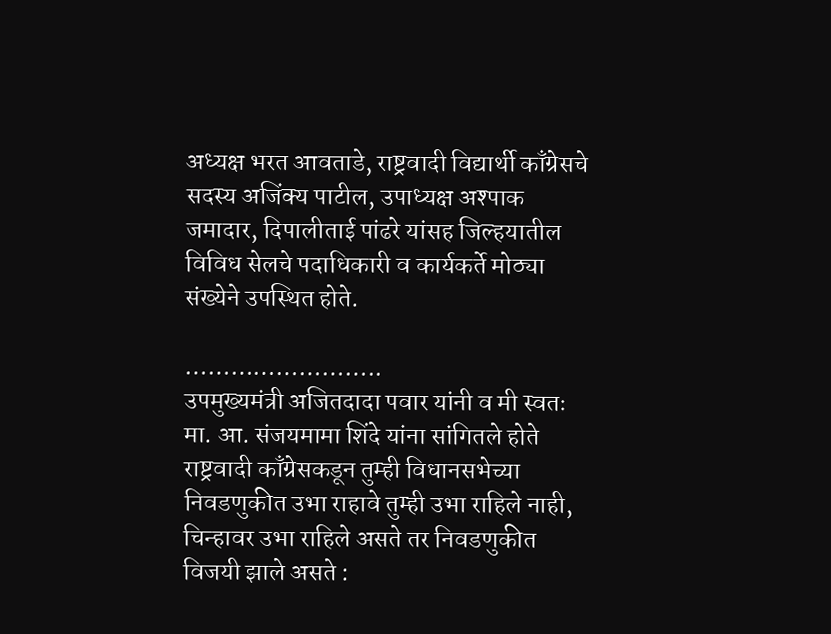अध्यक्ष भरत आवताडे, राष्ट्रवादी विद्यार्थी काँग्रेसचे सदस्य अजिंक्य पाटील, उपाध्यक्ष अश्पाक जमादार, दिपालीताई पांढरे यांसह जिल्हयातील विविध सेलचे पदाधिकारी व कार्यकर्ते मोठ्या संख्येने उपस्थित होते.

……………………..
उपमुख्यमंत्री अजितदादा पवार यांनी व मी स्वतः मा. आ. संजयमामा शिंदे यांना सांगितले होते राष्ट्रवादी काँग्रेसकडून तुम्ही विधानसभेच्या निवडणुकीत उभा राहावे तुम्ही उभा राहिले नाही, चिन्हावर उभा राहिले असते तर निवडणुकीत विजयी झाले असते :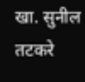खा. सुनील तटकरे